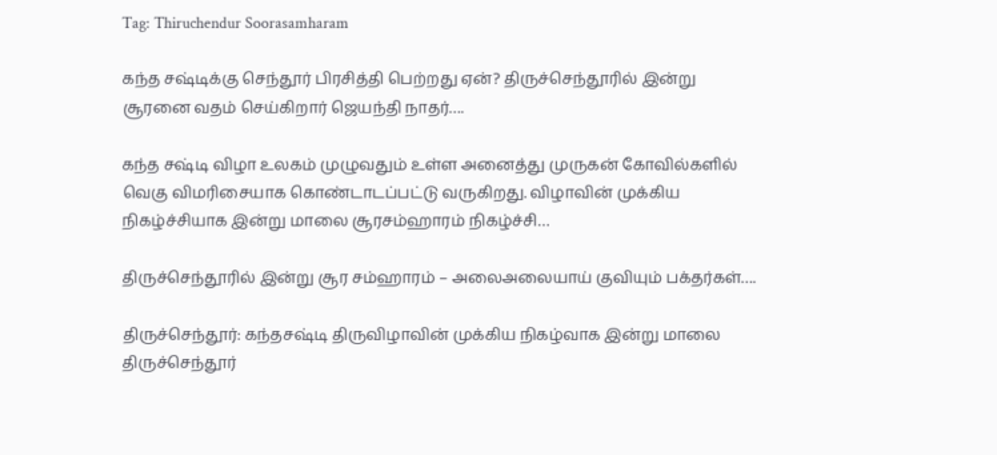Tag: Thiruchendur Soorasamharam

கந்த சஷ்டிக்கு செந்தூர் பிரசித்தி பெற்றது ஏன்? திருச்செந்தூரில் இன்று சூரனை வதம் செய்கிறார் ஜெயந்தி நாதர்….

கந்த சஷ்டி விழா உலகம் முழுவதும் உள்ள அனைத்து முருகன் கோவில்களில் வெகு விமரிசையாக கொண்டாடப்பட்டு வருகிறது. விழாவின் முக்கிய நிகழ்ச்சியாக இன்று மாலை சூரசம்ஹாரம் நிகழ்ச்சி…

திருச்செந்தூரில் இன்று சூர சம்ஹாரம் – அலைஅலையாய் குவியும் பக்தர்கள்….

திருச்செந்தூர்: கந்தசஷ்டி திருவிழாவின் முக்கிய நிகழ்வாக இன்று மாலை திருச்செந்தூர்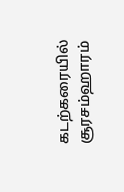கடற்கரையில் சூரசம்ஹாரம்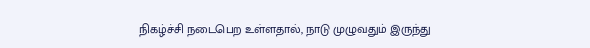நிகழ்ச்சி நடைபெற உள்ளதால், நாடு முழுவதும் இருந்து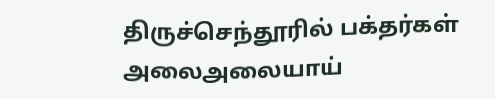திருச்செந்தூரில் பக்தர்கள் அலைஅலையாய்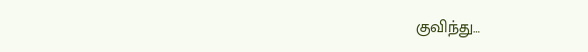குவிந்து…